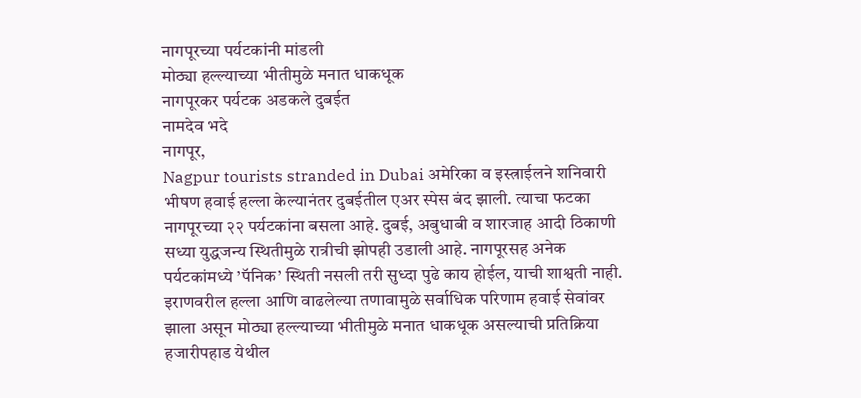नागपूरच्या पर्यटकांनी मांडली
मोठ्या हल्ल्याच्या भीतीमुळे मनात धाकधूक
नागपूरकर पर्यटक अडकले दुबईत
नामदेव भदे
नागपूर,
Nagpur tourists stranded in Dubai अमेरिका व इस्त्राईलने शनिवारी भीषण हवाई हल्ला केल्यानंतर दुबईतील एअर स्पेस बंद झाली. त्याचा फटका नागपूरच्या २२ पर्यटकांना बसला आहे. दुबई, अबुधाबी व शारजाह आदी ठिकाणी सध्या युद्धजन्य स्थितीमुळे रात्रीची झोपही उडाली आहे. नागपूरसह अनेक पर्यटकांमध्ये ’पॅनिक’ स्थिती नसली तरी सुध्दा पुढे काय होईल, याची शाश्वती नाही. इराणवरील हल्ला आणि वाढलेल्या तणावामुळे सर्वाधिक परिणाम हवाई सेवांवर झाला असून मोठ्या हल्ल्याच्या भीतीमुळे मनात धाकधूक असल्याची प्रतिक्रिया हजारीपहाड येथील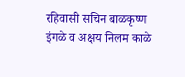रहिवासी सचिन बाळकृष्ण इंगळे व अक्षय निलम काळे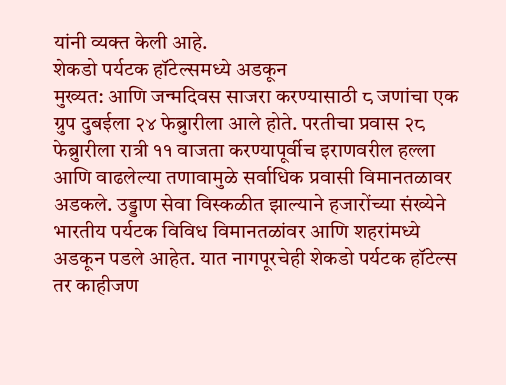यांनी व्यक्त केली आहे.
शेकडो पर्यटक हॉटेल्समध्ये अडकून
मुख्यत: आणि जन्मदिवस साजरा करण्यासाठी ८ जणांचा एक ग्रुप दुबईला २४ फेब्रुारीला आले होते. परतीचा प्रवास २८ फेब्रुारीला रात्री ११ वाजता करण्यापूर्वीच इराणवरील हल्ला आणि वाढलेल्या तणावामुळे सर्वाधिक प्रवासी विमानतळावर अडकले. उड्डाण सेवा विस्कळीत झाल्याने हजारोंच्या संख्येने भारतीय पर्यटक विविध विमानतळांवर आणि शहरांमध्ये अडकून पडले आहेत. यात नागपूरचेही शेकडो पर्यटक हॉटेल्स तर काहीजण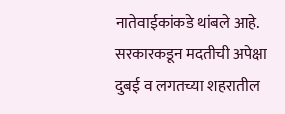नातेवाईकांकडे थांबले आहे.
सरकारकडून मदतीची अपेक्षा
दुबई व लगतच्या शहरातील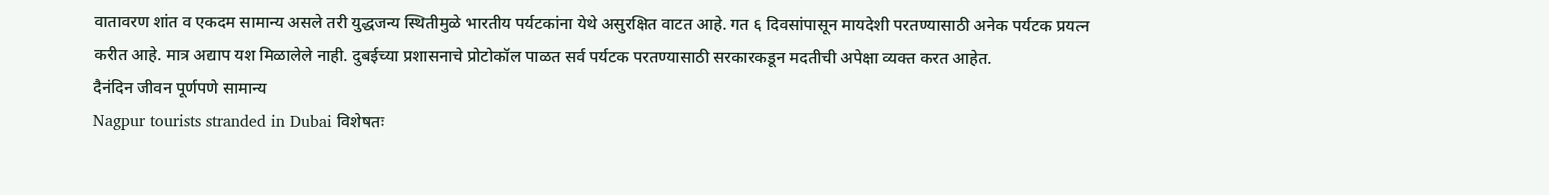वातावरण शांत व एकदम सामान्य असले तरी युद्धजन्य स्थितीमुळे भारतीय पर्यटकांना येथे असुरक्षित वाटत आहे. गत ६ दिवसांपासून मायदेशी परतण्यासाठी अनेक पर्यटक प्रयत्न करीत आहे. मात्र अद्याप यश मिळालेले नाही. दुबईच्या प्रशासनाचे प्रोटोकॉल पाळत सर्व पर्यटक परतण्यासाठी सरकारकडून मदतीची अपेक्षा व्यक्त करत आहेत.
दैनंदिन जीवन पूर्णपणे सामान्य
Nagpur tourists stranded in Dubai विशेषतः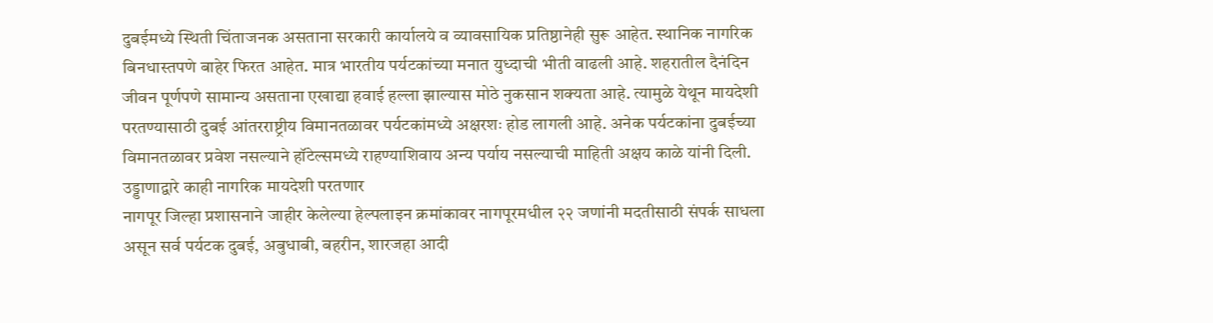दुबईमध्ये स्थिती चिंताजनक असताना सरकारी कार्यालये व व्यावसायिक प्रतिष्ठानेही सुरू आहेत. स्थानिक नागरिक बिनधास्तपणे बाहेर फिरत आहेत. मात्र भारतीय पर्यटकांच्या मनात युध्दाची भीती वाढली आहे. शहरातील दैनंदिन जीवन पूर्णपणे सामान्य असताना एखाद्या हवाई हल्ला झाल्यास मोठे नुकसान शक्यता आहे. त्यामुळे येथून मायदेशी परतण्यासाठी दुबई आंतरराष्ट्रीय विमानतळावर पर्यटकांमध्ये अक्षरशः होड लागली आहे. अनेक पर्यटकांना दुबईच्या विमानतळावर प्रवेश नसल्याने हॉटेल्समध्ये राहण्याशिवाय अन्य पर्याय नसल्याची माहिती अक्षय काळे यांनी दिली.
उड्डाणाद्वारे काही नागरिक मायदेशी परतणार
नागपूर जिल्हा प्रशासनाने जाहीर केलेल्या हेल्पलाइन क्रमांकावर नागपूरमधील २२ जणांनी मदतीसाठी संपर्क साधला असून सर्व पर्यटक दुबई, अबुधाबी, बहरीन, शारजहा आदी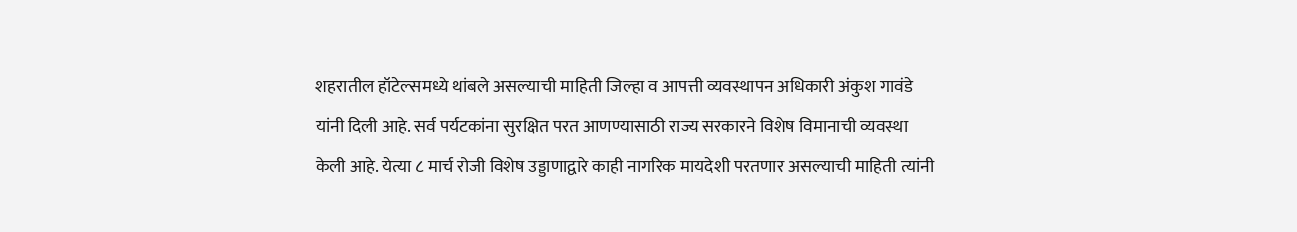शहरातील हॉटेल्समध्ये थांबले असल्याची माहिती जिल्हा व आपत्ती व्यवस्थापन अधिकारी अंकुश गावंडे यांनी दिली आहे. सर्व पर्यटकांना सुरक्षित परत आणण्यासाठी राज्य सरकारने विशेष विमानाची व्यवस्था केली आहे. येत्या ८ मार्च रोजी विशेष उड्डाणाद्वारे काही नागरिक मायदेशी परतणार असल्याची माहिती त्यांनी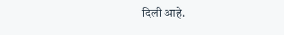दिली आहे.